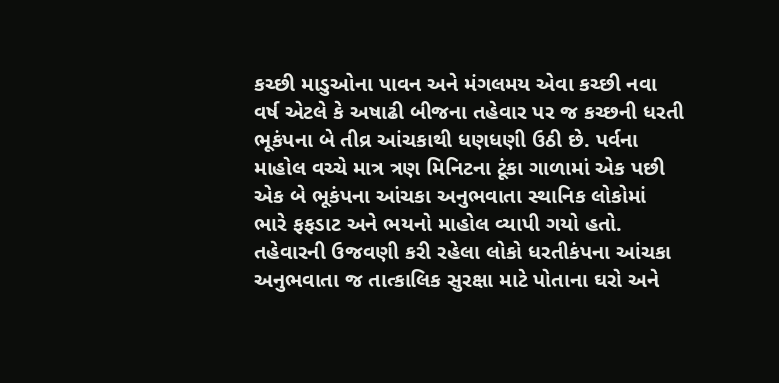કચ્છી માડુઓના પાવન અને મંગલમય એવા કચ્છી નવા વર્ષ એટલે કે અષાઢી બીજના તહેવાર પર જ કચ્છની ધરતી ભૂકંપના બે તીવ્ર આંચકાથી ધણધણી ઉઠી છે. પર્વના માહોલ વચ્ચે માત્ર ત્રણ મિનિટના ટૂંકા ગાળામાં એક પછી એક બે ભૂકંપના આંચકા અનુભવાતા સ્થાનિક લોકોમાં ભારે ફફડાટ અને ભયનો માહોલ વ્યાપી ગયો હતો. તહેવારની ઉજવણી કરી રહેલા લોકો ધરતીકંપના આંચકા અનુભવાતા જ તાત્કાલિક સુરક્ષા માટે પોતાના ઘરો અને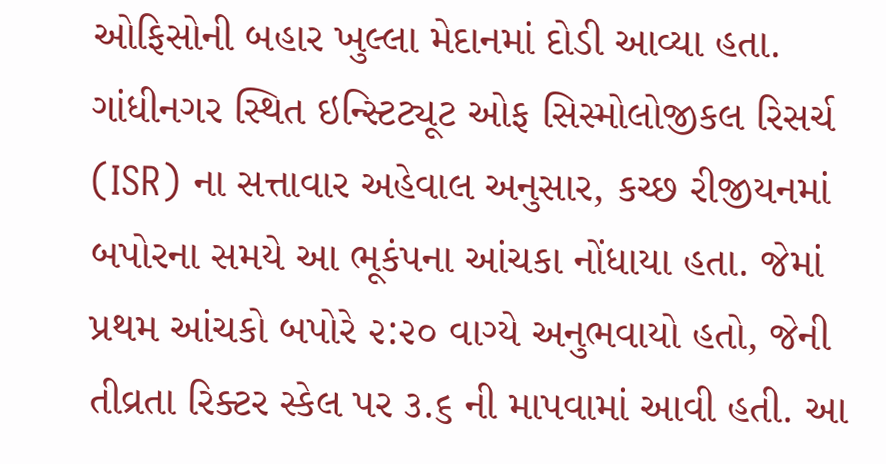ઓફિસોની બહાર ખુલ્લા મેદાનમાં દોડી આવ્યા હતા.
ગાંધીનગર સ્થિત ઇન્સ્ટિટ્યૂટ ઓફ સિસ્મોલોજીકલ રિસર્ચ (ISR) ના સત્તાવાર અહેવાલ અનુસાર, કચ્છ રીજીયનમાં બપોરના સમયે આ ભૂકંપના આંચકા નોંધાયા હતા. જેમાં પ્રથમ આંચકો બપોરે ૨:૨૦ વાગ્યે અનુભવાયો હતો, જેની તીવ્રતા રિક્ટર સ્કેલ પર ૩.૬ ની માપવામાં આવી હતી. આ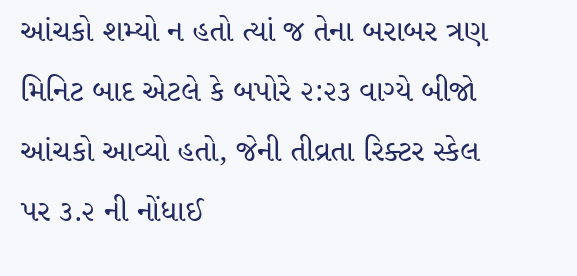આંચકો શમ્યો ન હતો ત્યાં જ તેના બરાબર ત્રણ મિનિટ બાદ એટલે કે બપોરે ૨:૨૩ વાગ્યે બીજો આંચકો આવ્યો હતો, જેની તીવ્રતા રિક્ટર સ્કેલ પર ૩.૨ ની નોંધાઈ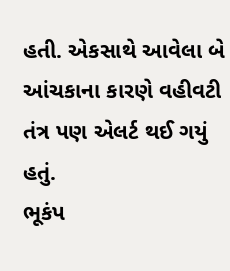હતી. એકસાથે આવેલા બે આંચકાના કારણે વહીવટી તંત્ર પણ એલર્ટ થઈ ગયું હતું.
ભૂકંપ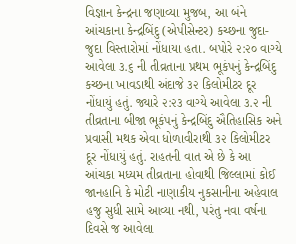વિજ્ઞાન કેન્દ્રના જણાવ્યા મુજબ, આ બંને આંચકાના કેન્દ્રબિંદુ (એપીસેન્ટર) કચ્છના જુદા-જુદા વિસ્તારોમાં નોંધાયા હતા. બપોરે ૨:૨૦ વાગ્યે આવેલા ૩.૬ ની તીવ્રતાના પ્રથમ ભૂકંપનું કેન્દ્રબિંદુ કચ્છના ખાવડાથી અંદાજે ૩૨ કિલોમીટર દૂર નોંધાયું હતું. જ્યારે ૨:૨૩ વાગ્યે આવેલા ૩.૨ ની તીવ્રતાના બીજા ભૂકંપનું કેન્દ્રબિંદુ ઐતિહાસિક અને પ્રવાસી મથક એવા ધોળાવીરાથી ૩૨ કિલોમીટર દૂર નોંધાયું હતું. રાહતની વાત એ છે કે આ આંચકા મધ્યમ તીવ્રતાના હોવાથી જિલ્લામાં કોઈ જાનહાનિ કે મોટી નાણાકીય નુકસાનીના અહેવાલ હજુ સુધી સામે આવ્યા નથી, પરંતુ નવા વર્ષના દિવસે જ આવેલા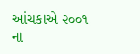આંચકાએ ૨૦૦૧ ના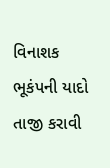વિનાશક ભૂકંપની યાદો તાજી કરાવી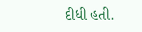દીધી હતી.